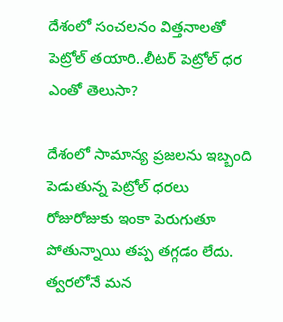దేశంలో సంచలనం విత్తనాలతో పెట్రోల్ తయారి..లీటర్ పెట్రోల్ ధర ఎంతో తెలుసా?

దేశంలో సామాన్య ప్రజలను ఇబ్బంది పెడుతున్న పెట్రోల్ ధరలు రోజురోజుకు ఇంకా పెరుగుతూ పోతున్నాయి తప్ప తగ్గడం లేదు. త్వరలోనే మన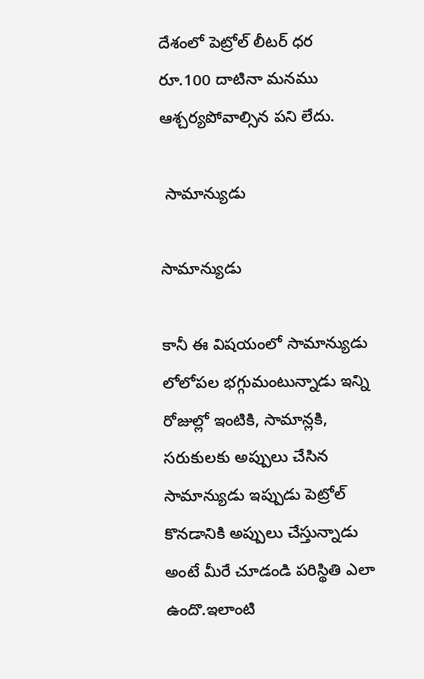దేశంలో పెట్రోల్ లీటర్ ధర రూ.100 దాటినా మనము ఆశ్చర్యపోవాల్సిన పని లేదు.

 సామాన్యుడు

సామాన్యుడు

కానీ ఈ విషయంలో సామాన్యుడు లోలోపల భగ్గుమంటున్నాడు ఇన్ని రోజుల్లో ఇంటికి, సామాన్లకి, సరుకులకు అప్పులు చేసిన సామాన్యుడు ఇప్పుడు పెట్రోల్ కొనడానికి అప్పులు చేస్తున్నాడు అంటే మీరే చూడండి పరిస్థితి ఎలా ఉందొ.ఇలాంటి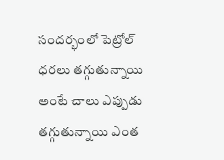సందర్భంలో పెట్రోల్ ధరలు తగ్గుతున్నాయి అంటే చాలు ఎప్పుడు తగ్గుతున్నాయి ఎంత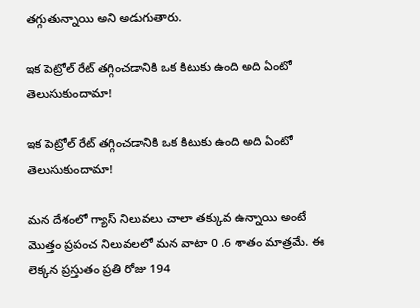తగ్గుతున్నాయి అని అడుగుతారు.

ఇక పెట్రోల్ రేట్ తగ్గించడానికి ఒక కిటుకు ఉంది అది ఏంటో తెలుసుకుందామా!

ఇక పెట్రోల్ రేట్ తగ్గించడానికి ఒక కిటుకు ఉంది అది ఏంటో తెలుసుకుందామా!

మన దేశంలో గ్యాస్ నిలువలు చాలా తక్కువ ఉన్నాయి అంటే మొత్తం ప్రపంచ నిలువలలో మన వాటా 0 .6 శాతం మాత్రమే. ఈ లెక్కన ప్రస్తుతం ప్రతి రోజు 194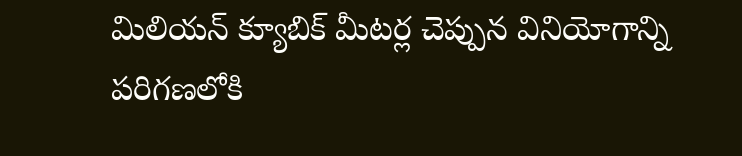మిలియన్ క్యూబిక్ మీటర్ల చెప్పున వినియోగాన్ని పరిగణలోకి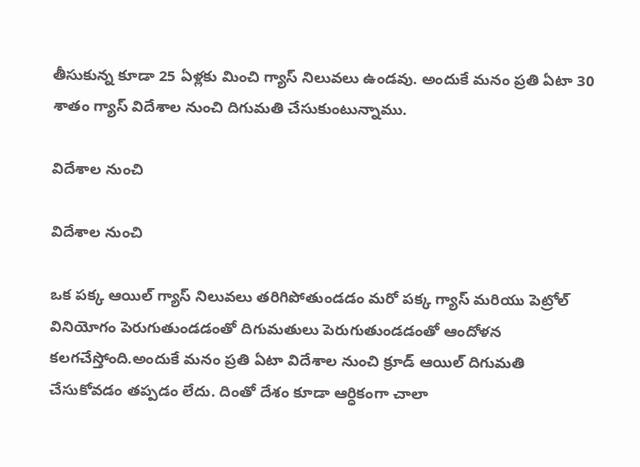తీసుకున్న కూడా 25 ఏళ్లకు మించి గ్యాస్ నిలువలు ఉండవు. అందుకే మనం ప్రతి ఏటా 30 శాతం గ్యాస్ విదేశాల నుంచి దిగుమతి చేసుకుంటున్నాము.

విదేశాల నుంచి

విదేశాల నుంచి

ఒక పక్క ఆయిల్ గ్యాస్ నిలువలు తరిగిపోతుండడం మరో పక్క గ్యాస్ మరియు పెట్రోల్ వినియోగం పెరుగుతుండడంతో దిగుమతులు పెరుగుతుండడంతో ఆందోళన కలగచేస్తోంది.అందుకే మనం ప్రతి ఏటా విదేశాల నుంచి క్రూడ్ ఆయిల్ దిగుమతి చేసుకోవడం తప్పడం లేదు. దింతో దేశం కూడా ఆర్ధికంగా చాలా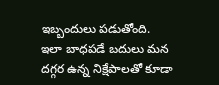ఇబ్బందులు పడుతోంది. ఇలా బాధపడే బదులు మన దగ్గర ఉన్న నిక్షేపాలతో కూడా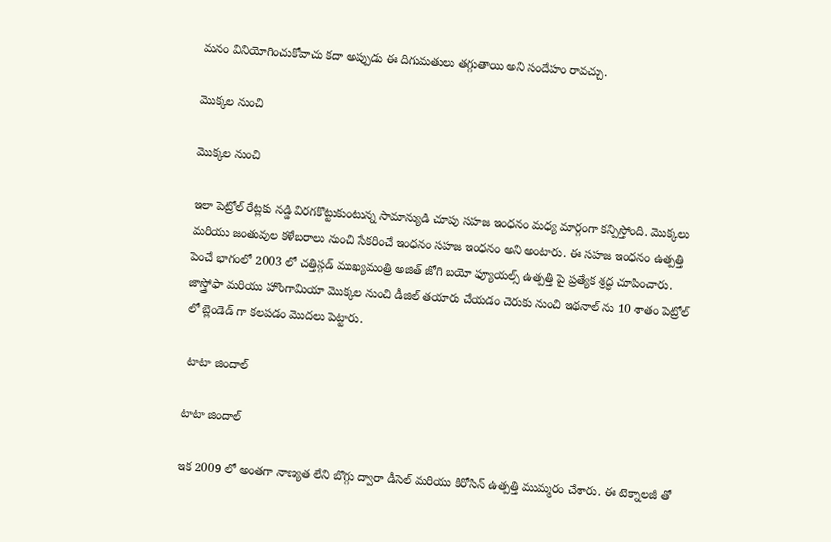మనం వినియోగించుకోవాచు కదా అప్పుడు ఈ దిగుమతులు తగ్గుతాయి అని సందేహం రావచ్చు.

మొక్కల నుంచి

మొక్కల నుంచి

ఇలా పెట్రోల్ రేట్లకు నడ్డి విరగకొట్టుకుంటున్న సామాన్యుడి చూపు సహజ ఇంధనం మధ్య మార్గంగా కన్పిస్తోంది. మొక్కలు మరియు జంతువుల కళేబరాలు నుంచి సేకరించే ఇంధనం సహజ ఇంధనం అని అంటారు. ఈ సహజ ఇంధనం ఉత్పత్తి పెంచే భాగంలో 2003 లో చత్తిస్గడ్ ముఖ్యమంత్రి అజిత్ జోగి బయో ఫ్యూయల్స్ ఉత్పత్తి పై ప్రత్యేక శ్రద్ధ చూపించారు. జాస్త్రోఫా మరియు హొంగామియా మొక్కల నుంచి డీజిల్ తయారు చేయడం చెరుకు నుంచి ఇథనాల్ ను 10 శాతం పెట్రోల్ లో బ్లెండెడ్ గా కలపడం మొదలు పెట్టారు.

 టాటా జిందాల్

టాటా జిందాల్

ఇక 2009 లో అంతగా నాణ్యత లేని బొగ్గు ద్వారా డీసెల్ మరియు కిరోసిన్ ఉత్పత్తి ముమ్మరం చేశారు. ఈ టెక్నాలజీ తో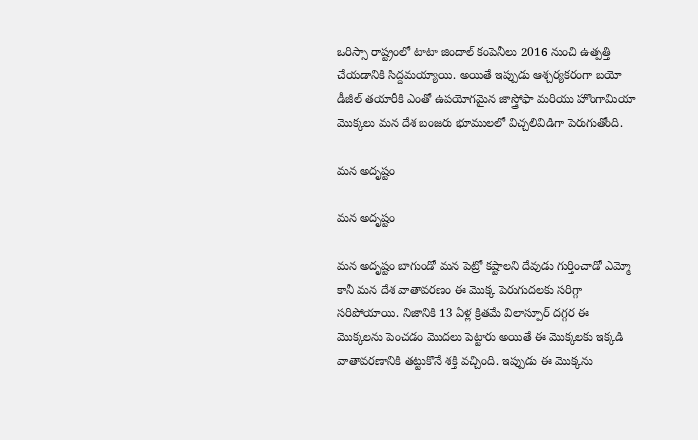ఒరిస్సా రాష్ట్రంలో టాటా జిందాల్ కంపెనీలు 2016 నుంచి ఉత్పత్తి చేయడానికి సిద్దమయ్యాయి. అయితే ఇప్పుడు ఆశ్చర్యకరంగా బయో డీజీల్ తయారీకి ఎంతో ఉపయోగమైన జాస్త్రోఫా మరియు హొంగామియా మొక్కలు మన దేశ బంజరు భూములలో విచ్చలివిడిగా పెరుగుతోంది.

మన అదృష్టం

మన అదృష్టం

మన అదృష్టం బాగుండో మన పెట్రో కష్టాలని దేవుడు గుర్తించాడో ఎమ్మో కానీ మన దేశ వాతావరణం ఈ మొక్క పెరుగుదలకు సరిగ్గా సరిపోయాయి. నిజానికి 13 ఏళ్ల క్రితమే విలాస్పూర్ దగ్గర ఈ మొక్కలను పెంచడం మొదలు పెట్టారు అయితే ఈ మొక్కలకు ఇక్కడి వాతావరణానికి తట్టుకొనే శక్తి వచ్చింది. ఇప్పుడు ఈ మొక్కను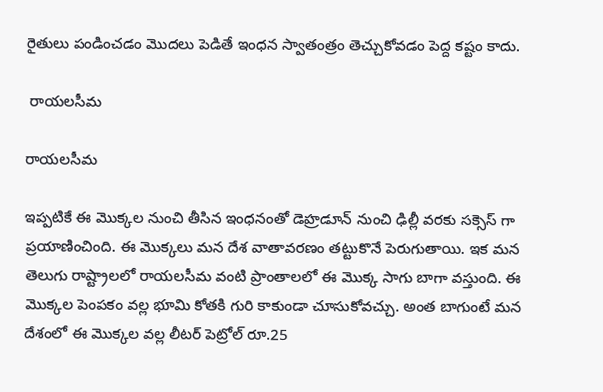రైతులు పండించడం మొదలు పెడితే ఇంధన స్వాతంత్రం తెచ్చుకోవడం పెద్ద కష్టం కాదు.

 రాయలసీమ

రాయలసీమ

ఇప్పటికే ఈ మొక్కల నుంచి తీసిన ఇంధనంతో డెహ్రడూన్ నుంచి ఢిల్లీ వరకు సక్సెస్ గా ప్రయాణించింది. ఈ మొక్కలు మన దేశ వాతావరణం తట్టుకొనే పెరుగుతాయి. ఇక మన తెలుగు రాష్ట్రాలలో రాయలసీమ వంటి ప్రాంతాలలో ఈ మొక్క సాగు బాగా వస్తుంది. ఈ మొక్కల పెంపకం వల్ల భూమి కోతకి గురి కాకుండా చూసుకోవచ్చు. అంత బాగుంటే మన దేశంలో ఈ మొక్కల వల్ల లీటర్ పెట్రోల్ రూ.25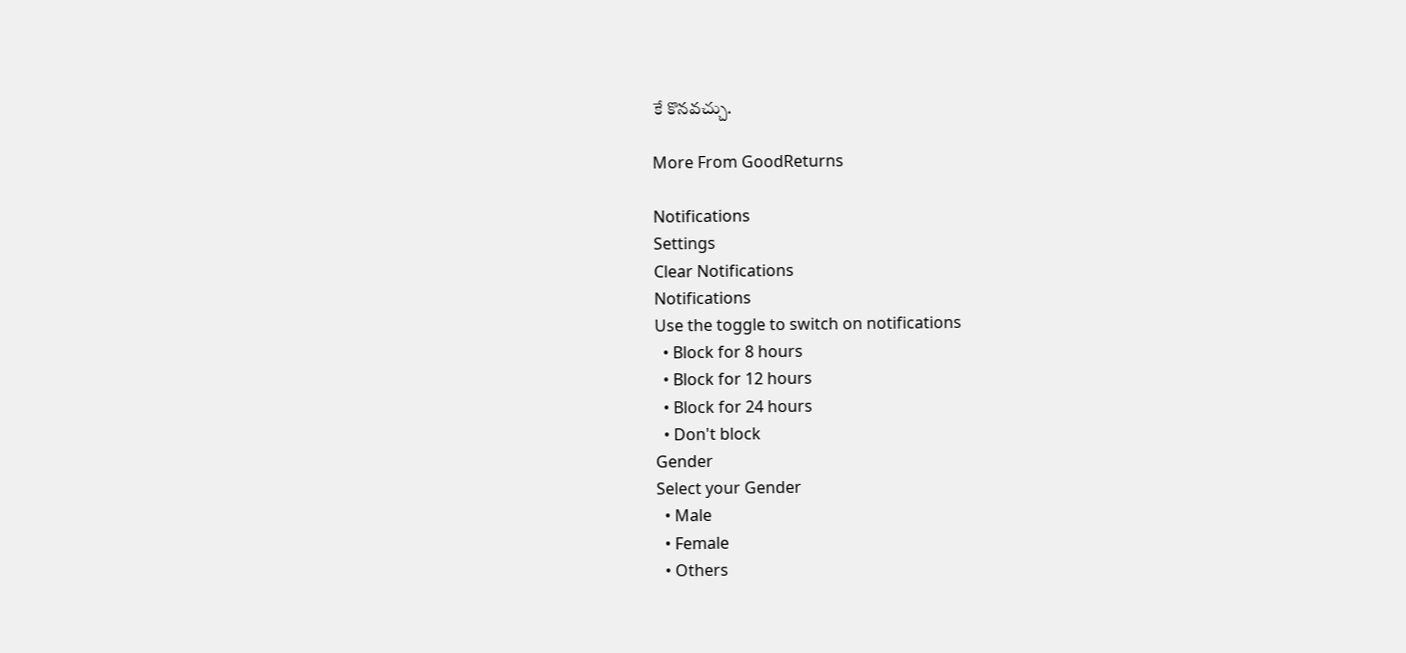కే కొనవచ్చు.

More From GoodReturns

Notifications
Settings
Clear Notifications
Notifications
Use the toggle to switch on notifications
  • Block for 8 hours
  • Block for 12 hours
  • Block for 24 hours
  • Don't block
Gender
Select your Gender
  • Male
  • Female
  • Others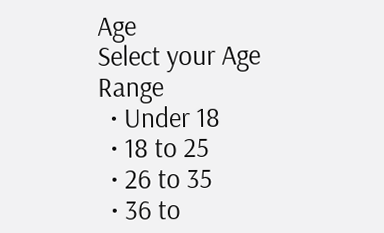Age
Select your Age Range
  • Under 18
  • 18 to 25
  • 26 to 35
  • 36 to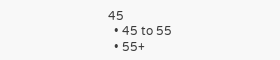45
  • 45 to 55
  • 55+